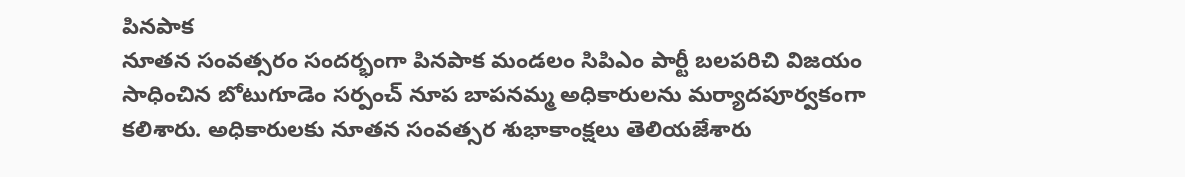పినపాక
నూతన సంవత్సరం సందర్భంగా పినపాక మండలం సిపిఎం పార్టీ బలపరిచి విజయం సాధించిన బోటుగూడెం సర్పంచ్ నూప బాపనమ్మ అధికారులను మర్యాదపూర్వకంగా కలిశారు. అధికారులకు నూతన సంవత్సర శుభాకాంక్షలు తెలియజేశారు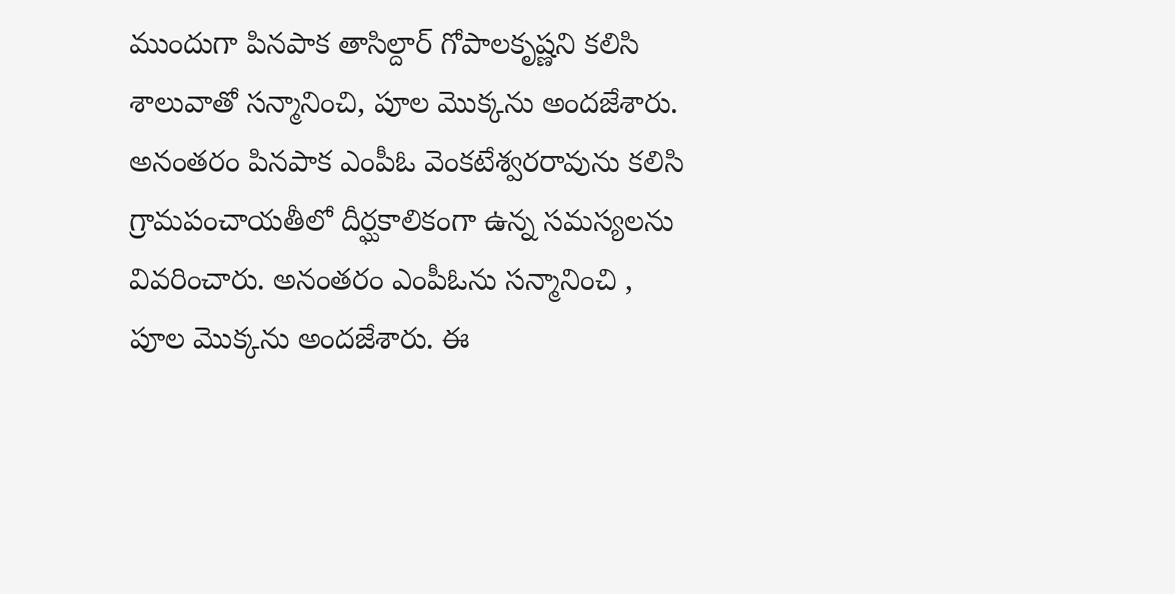ముందుగా పినపాక తాసిల్దార్ గోపాలకృష్ణని కలిసి శాలువాతో సన్మానించి, పూల మొక్కను అందజేశారు. అనంతరం పినపాక ఎంపీఓ వెంకటేశ్వరరావును కలిసి గ్రామపంచాయతీలో దీర్ఘకాలికంగా ఉన్న సమస్యలను వివరించారు. అనంతరం ఎంపీఓను సన్మానించి , పూల మొక్కను అందజేశారు. ఈ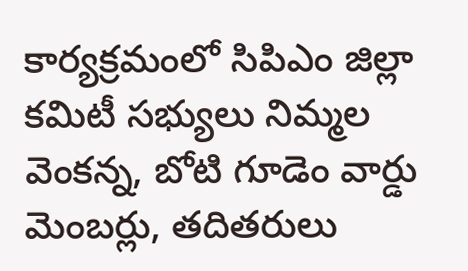కార్యక్రమంలో సిపిఎం జిల్లా కమిటీ సభ్యులు నిమ్మల వెంకన్న, బోటి గూడెం వార్డు మెంబర్లు, తదితరులు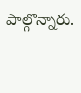పాల్గొన్నారు.